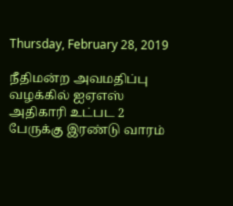Thursday, February 28, 2019

நீதிமன்ற அவமதிப்பு வழக்கில் ஐஏஎஸ் அதிகாரி உட்பட 2 பேருக்கு இரண்டு வாரம்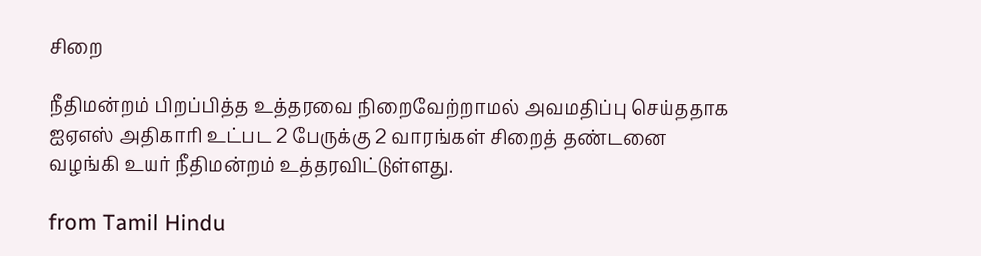சிறை

நீதிமன்றம் பிறப்பித்த உத்தரவை நிறைவேற்றாமல் அவமதிப்பு செய்ததாக ஐஏஎஸ் அதிகாரி உட்பட 2 பேருக்கு 2 வாரங்கள் சிறைத் தண்டனை வழங்கி உயர் நீதிமன்றம் உத்தரவிட்டுள்ளது.

from Tamil Hindu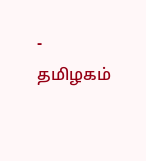- தமிழகம்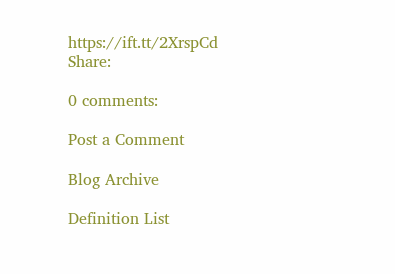https://ift.tt/2XrspCd
Share:

0 comments:

Post a Comment

Blog Archive

Definition List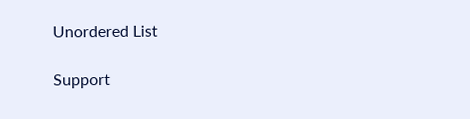Unordered List

Support